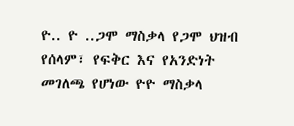ዮ.. ዮ ..ጋሞ ማስቃላ የጋሞ ህዝብ የሰላም፣ የፍቅር እና የአንድነት መገለጫ የሆነው ዮዮ ማስቃላ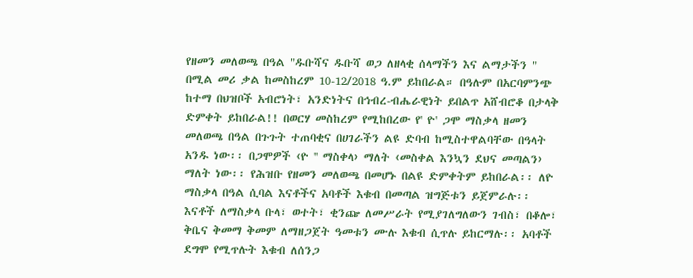የዘመን መለወጫ በዓል "ዱቡሻና ዱቡሻ ወጋ ለዘላቂ ሰላማችን እና ልማታችን " በሚል መሪ ቃል ከመስከረም 10-12/2018 ዓ.ም ይከበራል። በዓሉም በአርባምንጭ ከተማ በህዝቦች አብሮነት፣ አንድነትና በኅብረ-ብሔራዊነት ይበልጥ አሸብሮቆ በታላቅ ድምቀት ይከበራል!! በወርሃ መስከረም የሚከበረው የ' ዮ' ጋሞ ማስቃላ ዘመን መለወጫ በዓል በጉጉት ተጠባቂና በሀገራችን ልዩ ድባብ ከሚስተዋልባቸው በዓላት አንዱ ነው፡፡ በጋሞዎች ‹ዮ '' ማስቀላ› ማለት ‹መስቀል እንኳን ደህና መጣልን› ማለት ነው፡፡ የሕዝቡ የዘመን መለወጫ በመሆኑ በልዩ ድምቀትም ይከበራል፡፡ ለዮ ማስቃላ በዓል ሲባል እናቶችና አባቶች እቁብ በመጣል ዝግጅቱን ይጀምራሉ፡፡ እናቶች ለማስቃላ ቡላ፣ ወተት፣ ቂንጬ ለመሥራት የሚያገለግለውን ገብስ፣ በቆሎ፣ ቅቤና ቅመማ ቅመም ለማዘጋጀት ዓመቱን ሙሉ እቁብ ሲጥሉ ይከርማሉ፡፡ አባቶች ደግሞ የሚጥሉት እቁብ ለሰንጋ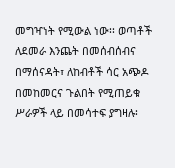መግዣነት የሚውል ነው፡፡ ወጣቶች ለደመራ እንጨት በመሰብሰብና በማሰናዳት፣ ለከብቶች ሳር አጭዶ በመከመርና ጉልበት የሚጠይቁ ሥራዎች ላይ በመሳተፍ ያግዛሉ፡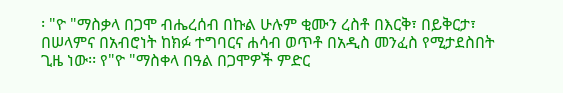፡ "ዮ "ማስቃላ በጋሞ ብሔረሰብ በኩል ሁሉም ቂሙን ረስቶ በእርቅ፣ በይቅርታ፣ በሠላምና በአብሮነት ከክፉ ተግባርና ሐሳብ ወጥቶ በአዲስ መንፈስ የሚታደስበት ጊዜ ነው፡፡ የ"ዮ "ማስቀላ በዓል በጋሞዎች ምድር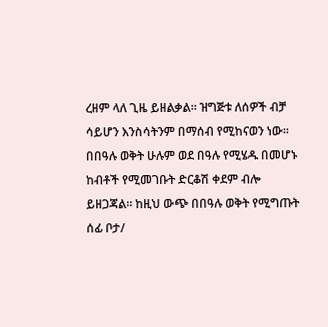ረዘም ላለ ጊዜ ይዘልቃል፡፡ ዝግጅቱ ለሰዎች ብቻ ሳይሆን እንስሳትንም በማሰብ የሚከናወን ነው፡፡ በበዓሉ ወቅት ሁሉም ወደ በዓሉ የሚሄዱ በመሆኑ ከብቶች የሚመገቡት ድርቆሽ ቀደም ብሎ ይዘጋጃል፡፡ ከዚህ ውጭ በበዓሉ ወቅት የሚግጡት ሰፊ ቦታ/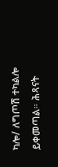ካሎ/ ለግጦሽ ተካልሎ ይቀመጣል። ሕጻናት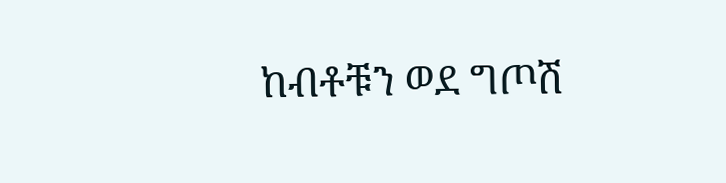ከብቶቹን ወደ ግጦሽ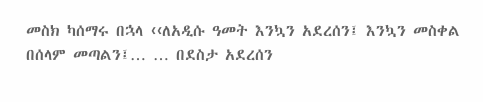መስክ ካሰማሩ በኋላ ‹‹ለአዲሱ ዓመት እንኳን አደረሰን፤ እንኳን መስቀል በሰላም መጣልን፤… … በደስታ አደረሰን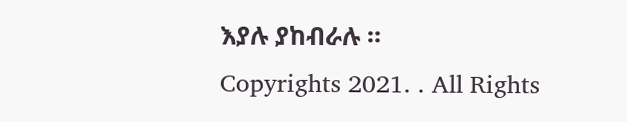እያሉ ያከብራሉ ።
Copyrights 2021. . All Rights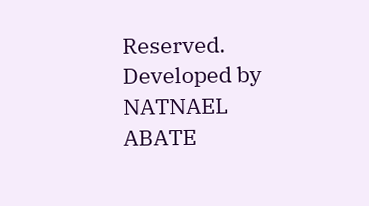Reserved.
Developed by NATNAEL ABATE